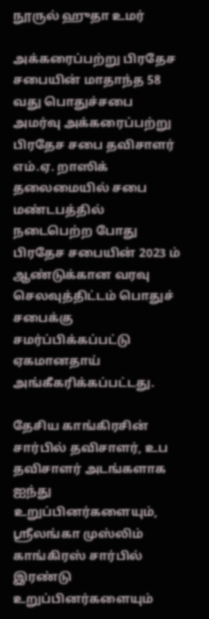நூருல் ஹுதா உமர்

அக்கரைப்பற்று பிரதேச சபையின் மாதாந்த 58 வது பொதுச்சபை அமர்வு அக்கரைப்பற்று பிரதேச சபை தவிசாளர் எம்.ஏ. றாஸிக் தலைமையில் சபை மண்டபத்தில் நடைபெற்ற போது பிரதேச சபையின் 2023 ம் ஆண்டுக்கான வரவு செலவுத்திட்டம் பொதுச் சபைக்கு சமர்ப்பிக்கப்பட்டு ஏகமானதாய் அங்கீகரிக்கப்பட்டது.

தேசிய காங்கிரசின் சார்பில் தவிசாளர், உப தவிசாளர் அடங்களாக ஐந்து உறுப்பினர்களையும், ஸ்ரீலங்கா முஸ்லிம் காங்கிரஸ் சார்பில் இரண்டு உறுப்பினர்களையும்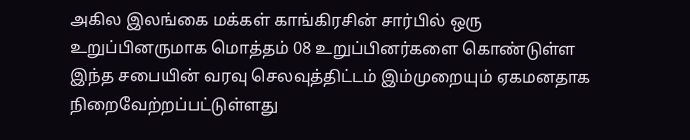அகில இலங்கை மக்கள் காங்கிரசின் சார்பில் ஒரு உறுப்பினருமாக மொத்தம் 08 உறுப்பினர்களை கொண்டுள்ள இந்த சபையின் வரவு செலவுத்திட்டம் இம்முறையும் ஏகமனதாக நிறைவேற்றப்பட்டுள்ளது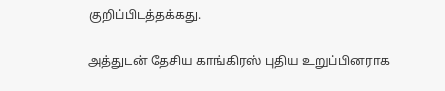குறிப்பிடத்தக்கது.

அத்துடன் தேசிய காங்கிரஸ் புதிய உறுப்பினராக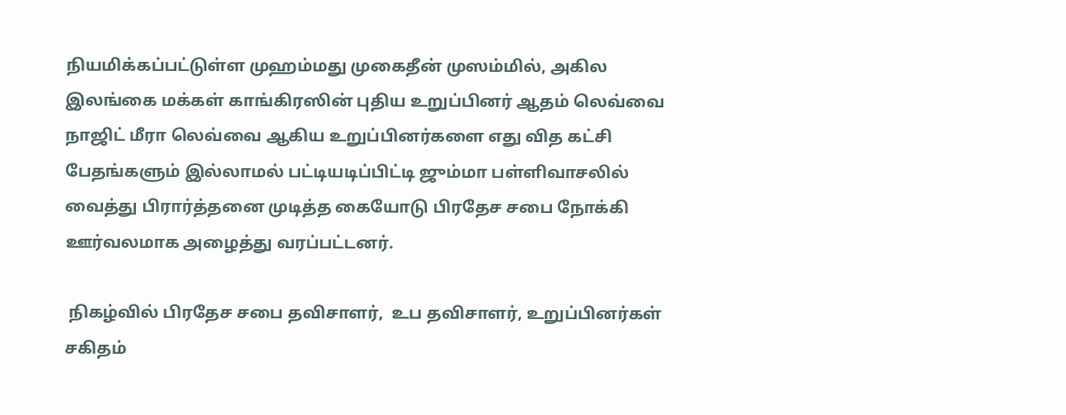நியமிக்கப்பட்டுள்ள முஹம்மது முகைதீன் முஸம்மில், அகில இலங்கை மக்கள் காங்கிரஸின் புதிய உறுப்பினர் ஆதம் லெவ்வை நாஜிட் மீரா லெவ்வை ஆகிய உறுப்பினர்களை எது வித கட்சி பேதங்களும் இல்லாமல் பட்டியடிப்பிட்டி ஜும்மா பள்ளிவாசலில் வைத்து பிரார்த்தனை முடித்த கையோடு பிரதேச சபை நோக்கி ஊர்வலமாக அழைத்து வரப்பட்டனர்.

 நிகழ்வில் பிரதேச சபை தவிசாளர்,  உப தவிசாளர், உறுப்பினர்கள் சகிதம்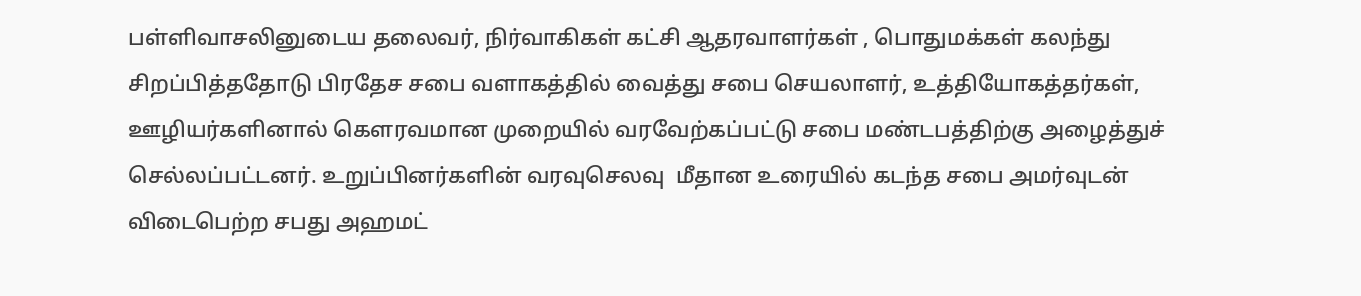பள்ளிவாசலினுடைய தலைவர், நிர்வாகிகள் கட்சி ஆதரவாளர்கள் , பொதுமக்கள் கலந்து சிறப்பித்ததோடு பிரதேச சபை வளாகத்தில் வைத்து சபை செயலாளர், உத்தியோகத்தர்கள், ஊழியர்களினால் கௌரவமான முறையில் வரவேற்கப்பட்டு சபை மண்டபத்திற்கு அழைத்துச் செல்லப்பட்டனர். உறுப்பினர்களின் வரவுசெலவு  மீதான உரையில் கடந்த சபை அமர்வுடன் விடைபெற்ற சபது அஹமட்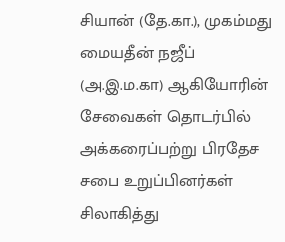சியான் (தே.கா.), முகம்மது மையதீன் நஜீப் (அ.இ.ம.கா) ஆகியோரின் சேவைகள் தொடர்பில் அக்கரைப்பற்று பிரதேச சபை உறுப்பினர்கள் சிலாகித்து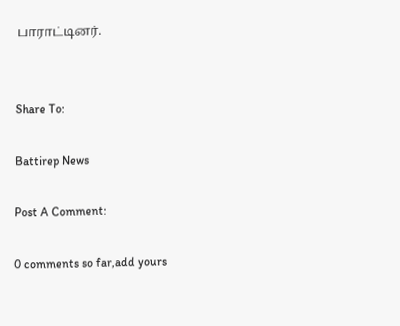பாராட்டினர்.


Share To:

Battirep News

Post A Comment:

0 comments so far,add yours